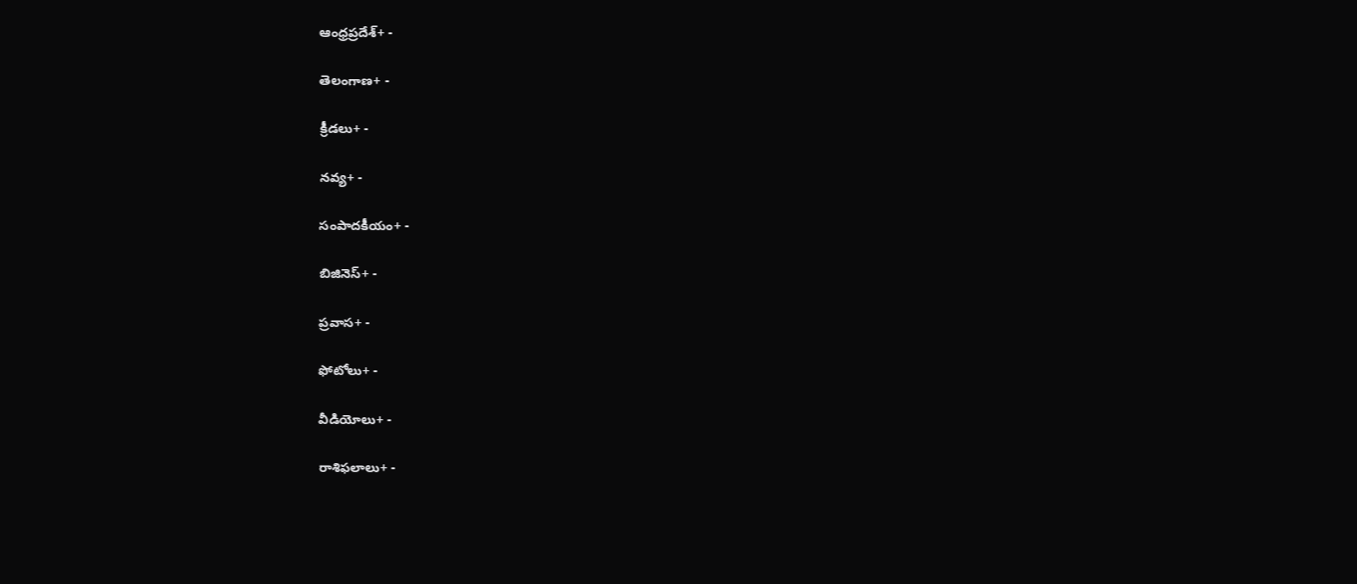ఆంధ్రప్రదేశ్+ -

తెలంగాణ+ -

క్రీడలు+ -

నవ్య+ -

సంపాదకీయం+ -

బిజినెస్+ -

ప్రవాస+ -

ఫోటోలు+ -

వీడియోలు+ -

రాశిఫలాలు+ -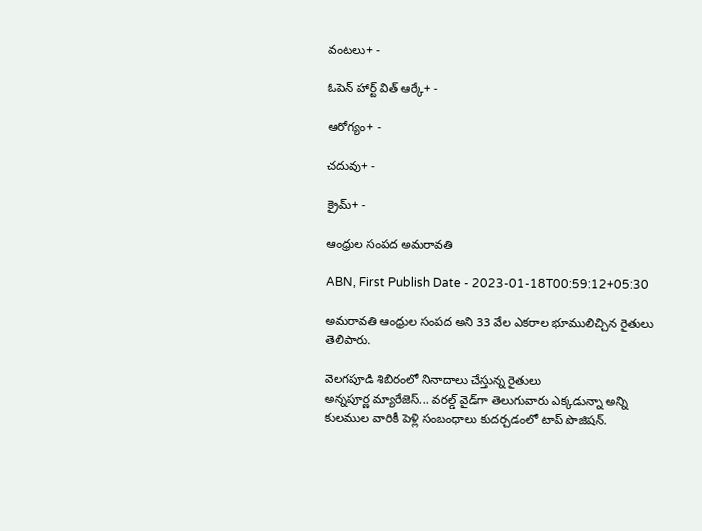వంటలు+ -

ఓపెన్ హార్ట్ విత్ ఆర్కే+ -

ఆరోగ్యం+ -

చదువు+ -

క్రైమ్+ -

ఆంధ్రుల సంపద అమరావతి

ABN, First Publish Date - 2023-01-18T00:59:12+05:30

అమరావతి ఆంధ్రుల సంపద అని 33 వేల ఎకరాల భూములిచ్చిన రైతులు తెలిపారు.

వెలగపూడి శిబిరంలో నినాదాలు చేస్తున్న రైతులు
అన్నపూర్ణ మ్యారేజెస్... వరల్డ్ వైడ్‌గా తెలుగువారు ఎక్కడున్నా అన్ని కులముల వారికీ పెళ్లి సంబంధాలు కుదర్చడంలో టాప్ పొజిషన్.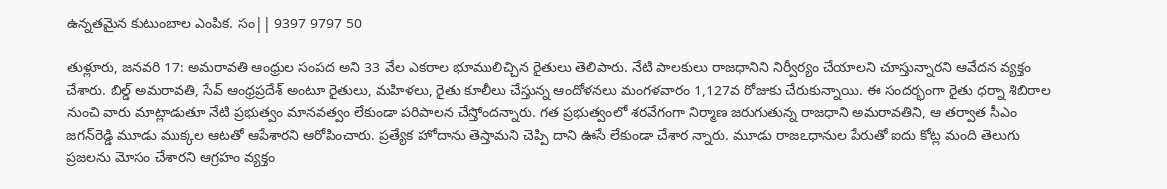ఉన్నతమైన కుటుంబాల ఎంపిక. సం|| 9397 9797 50

తుళ్లూరు, జనవరి 17: అమరావతి ఆంధ్రుల సంపద అని 33 వేల ఎకరాల భూములిచ్చిన రైతులు తెలిపారు. నేటి పాలకులు రాజధానిని నిర్వీర్యం చేయాలని చూస్తున్నారని ఆవేదన వ్యక్తం చేశారు. బిల్డ్‌ అమరావతి, సేవ్‌ ఆంధ్రప్రదేశ్‌ అంటూ రైతులు, మహిళలు, రైతు కూలీలు చేస్తున్న ఆందోళనలు మంగళవారం 1,127వ రోజుకు చేరుకున్నాయి. ఈ సందర్భంగా రైతు ధర్నా శిబిరాల నుంచి వారు మాట్లాడుతూ నేటి ప్రభుత్వం మానవత్వం లేకుండా పరిపాలన చేస్తోందన్నారు. గత ప్రభుత్వంలో శరవేగంగా నిర్మాణ జరుగుతున్న రాజధాని అమరావతిని, ఆ తర్వాత సీఎం జగన్‌రెడ్డి మూడు ముక్కల ఆటతో ఆపేశారని ఆరోపించారు. ప్రత్యేక హోదాను తెస్తామని చెప్పి దాని ఊసే లేకుండా చేశార న్నారు. మూడు రాజఽధానుల పేరుతో ఐదు కోట్ల మంది తెలుగు ప్రజలను మోసం చేశారని ఆగ్రహం వ్యక్తం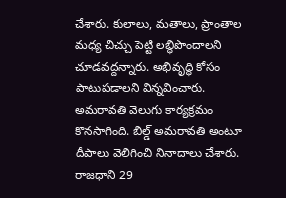చేశారు. కులాలు, మతాలు, ప్రాంతాల మధ్య చిచ్చు పెట్టి లబ్ధిపొందాలని చూడవద్దన్నారు. అభివృద్ధి కోసం పాటుపడాలని విన్నవించారు. అమరావతి వెలుగు కార్యక్రమం కొనసాగింది. బిల్డ్‌ అమరావతి అంటూ దీపాలు వెలిగించి నినాదాలు చేశారు. రాజధాని 29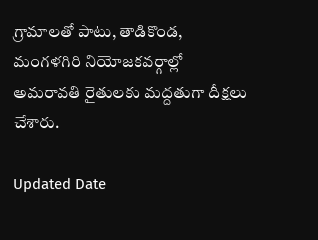గ్రామాలతో పాటు, తాడికొండ, మంగళగిరి నియోజకవర్గాల్లో అమరావతి రైతులకు మద్దతుగా దీక్షలు చేశారు.

Updated Date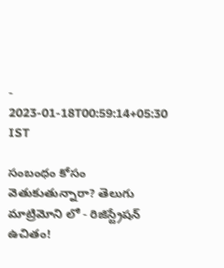- 2023-01-18T00:59:14+05:30 IST

సంబంధం కోసం వెతుకుతున్నారా? తెలుగు మాట్రిమోని లో - రిజిస్ట్రేషన్ ఉచితం!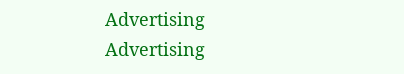Advertising
Advertising